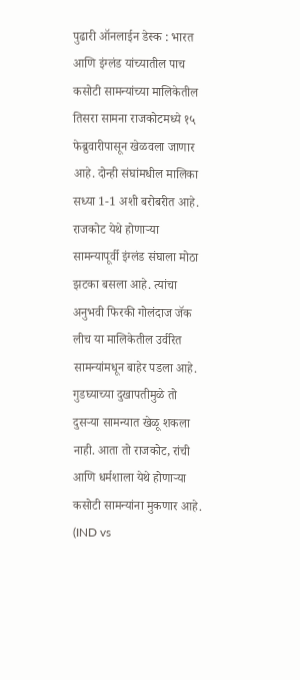पुढारी ऑनलाईन डेस्क : भारत आणि इंग्लंड यांच्यातील पाच कसोटी सामन्यांच्या मालिकेतील तिसरा सामना राजकोटमध्ये १५ फेब्रुवारीपासून खेळवला जाणार आहे. दोन्ही संघांमधील मालिका सध्या 1-1 अशी बरोबरीत आहे. राजकोट येथे होणाऱ्या सामन्यापूर्वी इंग्लंड संघाला मोठा झटका बसला आहे. त्यांचा अनुभवी फिरकी गोलंदाज जॅक लीच या मालिकेतील उर्वरित सामन्यांमधून बाहेर पडला आहे. गुडघ्याच्या दुखापतीमुळे तो दुसऱ्या सामन्यात खेळू शकला नाही. आता तो राजकोट, रांची आणि धर्मशाला येथे होणाऱ्या कसोटी सामन्यांना मुकणार आहे. (IND vs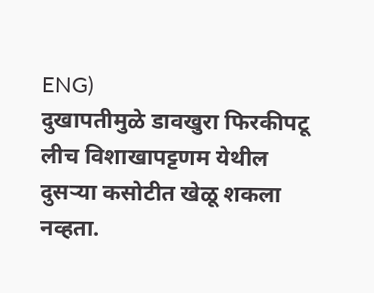ENG)
दुखापतीमुळे डावखुरा फिरकीपटू लीच विशाखापट्टणम येथील दुसऱ्या कसोटीत खेळू शकला नव्हता.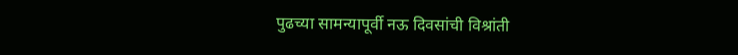पुढच्या सामन्यापूर्वी नऊ दिवसांची विश्रांती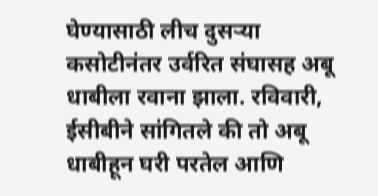घेण्यासाठी लीच दुसऱ्या कसोटीनंतर उर्वरित संघासह अबू धाबीला रवाना झाला. रविवारी, ईसीबीने सांगितले की तो अबू धाबीहून घरी परतेल आणि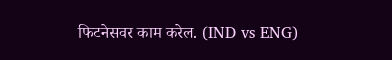फिटनेसवर काम करेल. (IND vs ENG)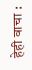हेही वाचा :